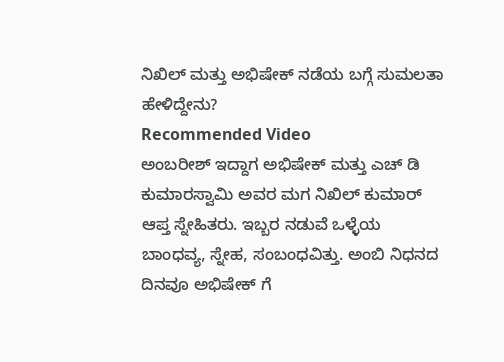ನಿಖಿಲ್ ಮತ್ತು ಅಭಿಷೇಕ್ ನಡೆಯ ಬಗ್ಗೆ ಸುಮಲತಾ ಹೇಳಿದ್ದೇನು?
Recommended Video
ಅಂಬರೀಶ್ ಇದ್ದಾಗ ಅಭಿಷೇಕ್ ಮತ್ತು ಎಚ್ ಡಿ ಕುಮಾರಸ್ವಾಮಿ ಅವರ ಮಗ ನಿಖಿಲ್ ಕುಮಾರ್ ಆಪ್ತ ಸ್ನೇಹಿತರು. ಇಬ್ಬರ ನಡುವೆ ಒಳ್ಳೆಯ ಬಾಂಧವ್ಯ, ಸ್ನೇಹ, ಸಂಬಂಧವಿತ್ತು. ಅಂಬಿ ನಿಧನದ ದಿನವೂ ಅಭಿಷೇಕ್ ಗೆ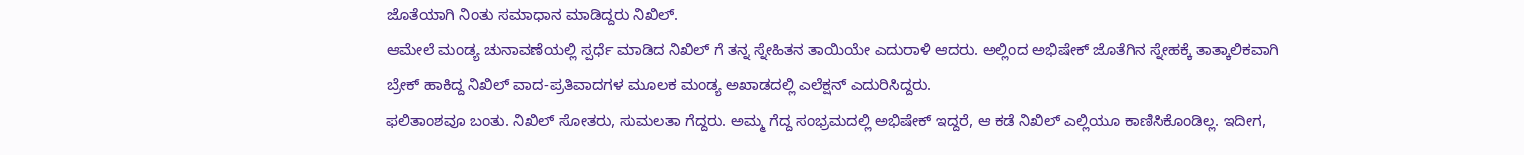ಜೊತೆಯಾಗಿ ನಿಂತು ಸಮಾಧಾನ ಮಾಡಿದ್ದರು ನಿಖಿಲ್.
ಆಮೇಲೆ ಮಂಡ್ಯ ಚುನಾವಣೆಯಲ್ಲಿ ಸ್ಪರ್ಧೆ ಮಾಡಿದ ನಿಖಿಲ್ ಗೆ ತನ್ನ ಸ್ನೇಹಿತನ ತಾಯಿಯೇ ಎದುರಾಳಿ ಆದರು. ಅಲ್ಲಿಂದ ಅಭಿಷೇಕ್ ಜೊತೆಗಿನ ಸ್ನೇಹಕ್ಕೆ ತಾತ್ಕಾಲಿಕವಾಗಿ ಬ್ರೇಕ್ ಹಾಕಿದ್ದ ನಿಖಿಲ್ ವಾದ-ಪ್ರತಿವಾದಗಳ ಮೂಲಕ ಮಂಡ್ಯ ಅಖಾಡದಲ್ಲಿ ಎಲೆಕ್ಷನ್ ಎದುರಿಸಿದ್ದರು.
ಫಲಿತಾಂಶವೂ ಬಂತು. ನಿಖಿಲ್ ಸೋತರು, ಸುಮಲತಾ ಗೆದ್ದರು. ಅಮ್ಮ ಗೆದ್ದ ಸಂಭ್ರಮದಲ್ಲಿ ಅಭಿಷೇಕ್ ಇದ್ದರೆ, ಆ ಕಡೆ ನಿಖಿಲ್ ಎಲ್ಲಿಯೂ ಕಾಣಿಸಿಕೊಂಡಿಲ್ಲ. ಇದೀಗ,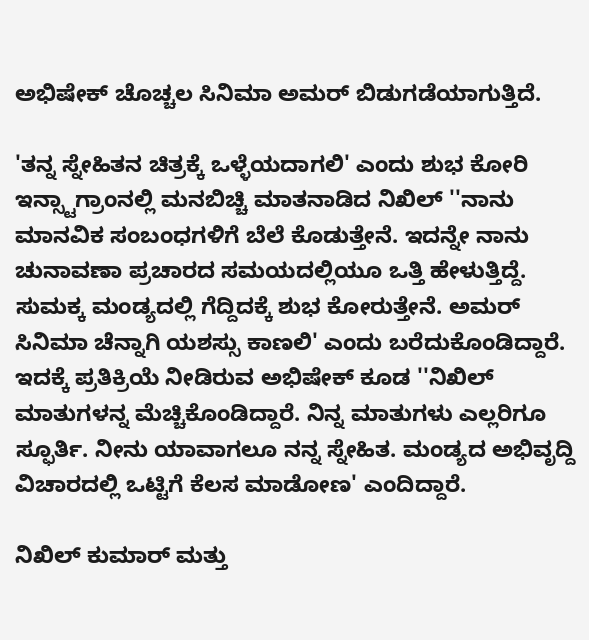ಅಭಿಷೇಕ್ ಚೊಚ್ಚಲ ಸಿನಿಮಾ ಅಮರ್ ಬಿಡುಗಡೆಯಾಗುತ್ತಿದೆ.

'ತನ್ನ ಸ್ನೇಹಿತನ ಚಿತ್ರಕ್ಕೆ ಒಳ್ಳೆಯದಾಗಲಿ' ಎಂದು ಶುಭ ಕೋರಿ ಇನ್ಸ್ಟಾಗ್ರಾಂನಲ್ಲಿ ಮನಬಿಚ್ಚಿ ಮಾತನಾಡಿದ ನಿಖಿಲ್ ''ನಾನು ಮಾನವಿಕ ಸಂಬಂಧಗಳಿಗೆ ಬೆಲೆ ಕೊಡುತ್ತೇನೆ. ಇದನ್ನೇ ನಾನು ಚುನಾವಣಾ ಪ್ರಚಾರದ ಸಮಯದಲ್ಲಿಯೂ ಒತ್ತಿ ಹೇಳುತ್ತಿದ್ದೆ. ಸುಮಕ್ಕ ಮಂಡ್ಯದಲ್ಲಿ ಗೆದ್ದಿದಕ್ಕೆ ಶುಭ ಕೋರುತ್ತೇನೆ. ಅಮರ್ ಸಿನಿಮಾ ಚೆನ್ನಾಗಿ ಯಶಸ್ಸು ಕಾಣಲಿ' ಎಂದು ಬರೆದುಕೊಂಡಿದ್ದಾರೆ.
ಇದಕ್ಕೆ ಪ್ರತಿಕ್ರಿಯೆ ನೀಡಿರುವ ಅಭಿಷೇಕ್ ಕೂಡ ''ನಿಖಿಲ್ ಮಾತುಗಳನ್ನ ಮೆಚ್ಚಿಕೊಂಡಿದ್ದಾರೆ. ನಿನ್ನ ಮಾತುಗಳು ಎಲ್ಲರಿಗೂ ಸ್ಫೂರ್ತಿ. ನೀನು ಯಾವಾಗಲೂ ನನ್ನ ಸ್ನೇಹಿತ. ಮಂಡ್ಯದ ಅಭಿವೃದ್ದಿ ವಿಚಾರದಲ್ಲಿ ಒಟ್ಟಿಗೆ ಕೆಲಸ ಮಾಡೋಣ' ಎಂದಿದ್ದಾರೆ.

ನಿಖಿಲ್ ಕುಮಾರ್ ಮತ್ತು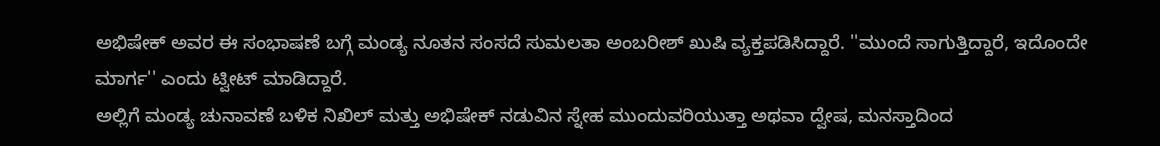ಅಭಿಷೇಕ್ ಅವರ ಈ ಸಂಭಾಷಣೆ ಬಗ್ಗೆ ಮಂಡ್ಯ ನೂತನ ಸಂಸದೆ ಸುಮಲತಾ ಅಂಬರೀಶ್ ಖುಷಿ ವ್ಯಕ್ತಪಡಿಸಿದ್ದಾರೆ. ''ಮುಂದೆ ಸಾಗುತ್ತಿದ್ದಾರೆ, ಇದೊಂದೇ ಮಾರ್ಗ'' ಎಂದು ಟ್ವೀಟ್ ಮಾಡಿದ್ದಾರೆ.
ಅಲ್ಲಿಗೆ ಮಂಡ್ಯ ಚುನಾವಣೆ ಬಳಿಕ ನಿಖಿಲ್ ಮತ್ತು ಅಭಿಷೇಕ್ ನಡುವಿನ ಸ್ನೇಹ ಮುಂದುವರಿಯುತ್ತಾ ಅಥವಾ ದ್ವೇಷ, ಮನಸ್ತಾದಿಂದ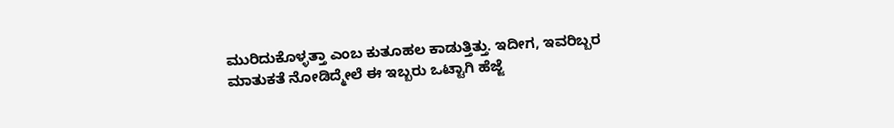ಮುರಿದುಕೊಳ್ಳತ್ತಾ ಎಂಬ ಕುತೂಹಲ ಕಾಡುತ್ತಿತ್ತು. ಇದೀಗ, ಇವರಿಬ್ಬರ ಮಾತುಕತೆ ನೋಡಿದ್ಮೇಲೆ ಈ ಇಬ್ಬರು ಒಟ್ಟಾಗಿ ಹೆಜ್ಜೆ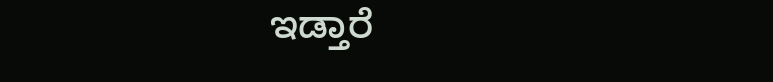ಇಡ್ತಾರೆ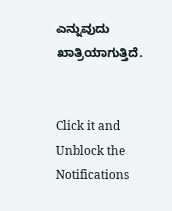ಎನ್ನುವುದು ಖಾತ್ರಿಯಾಗುತ್ತಿದೆ.


Click it and Unblock the Notifications